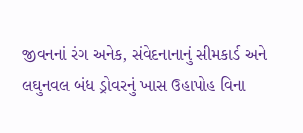જીવનનાં રંગ અનેક, સંવેદનાનાનું સીમકાર્ડ અને લઘુનવલ બંધ ડ્રોવરનું ખાસ ઉહાપોહ વિના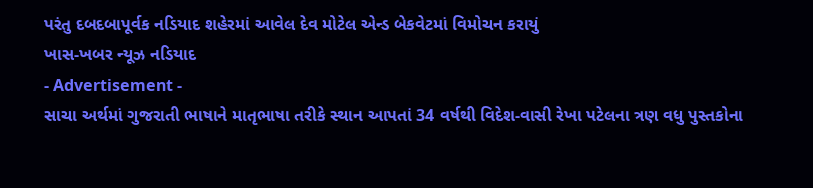પરંતુ દબદબાપૂર્વક નડિયાદ શહેરમાં આવેલ દેવ મોટેલ એન્ડ બેકવેટમાં વિમોચન કરાયું
ખાસ-ખબર ન્યૂઝ નડિયાદ
- Advertisement -
સાચા અર્થમાં ગુજરાતી ભાષાને માતૃભાષા તરીકે સ્થાન આપતાં 34 વર્ષથી વિદેશ-વાસી રેખા પટેલના ત્રણ વધુ પુસ્તકોના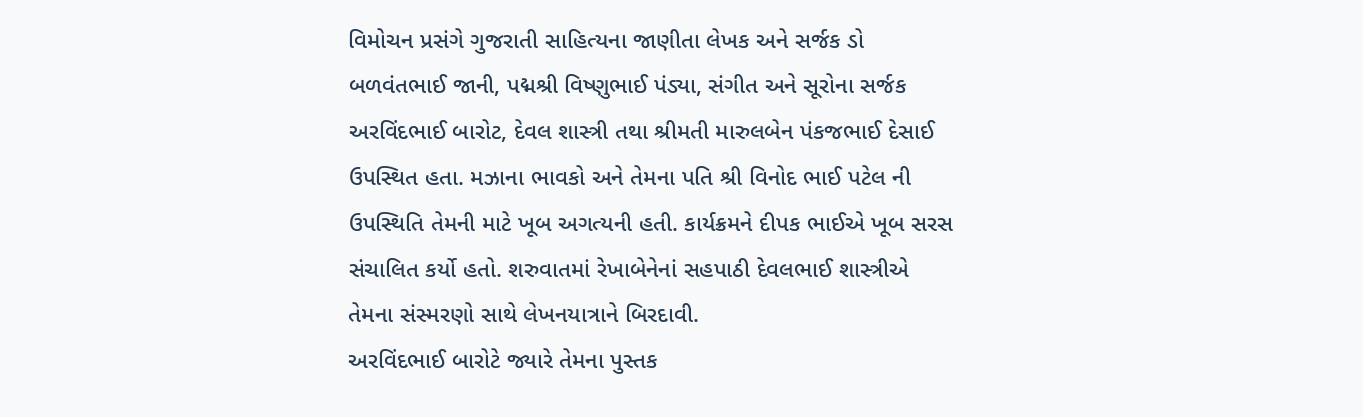વિમોચન પ્રસંગે ગુજરાતી સાહિત્યના જાણીતા લેખક અને સર્જક ડો બળવંતભાઈ જાની, પદ્મશ્રી વિષ્ણુભાઈ પંડ્યા, સંગીત અને સૂરોના સર્જક અરવિંદભાઈ બારોટ, દેવલ શાસ્ત્રી તથા શ્રીમતી મારુલબેન પંકજભાઈ દેસાઈ ઉપસ્થિત હતા. મઝાના ભાવકો અને તેમના પતિ શ્રી વિનોદ ભાઈ પટેલ ની ઉપસ્થિતિ તેમની માટે ખૂબ અગત્યની હતી. કાર્યક્રમને દીપક ભાઈએ ખૂબ સરસ સંચાલિત કર્યો હતો. શરુવાતમાં રેખાબેનેનાં સહપાઠી દેવલભાઈ શાસ્ત્રીએ તેમના સંસ્મરણો સાથે લેખનયાત્રાને બિરદાવી.
અરવિંદભાઈ બારોટે જ્યારે તેમના પુસ્તક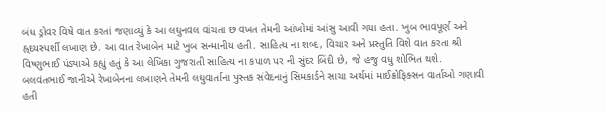બંધ ડ્રોવર વિષે વાત કરતાં જણાવ્યું કે આ લઘુનવલ વાંચતા છ વખત તેમની આંખોમાં આંસુ આવી ગયા હતા. ખુબ ભાવપૂર્ણ અને હ્ર્દયસ્પર્શી લખાણ છે. આ વાત રેખાબેન માટે ખુબ સન્માનીય હતી. સાહિત્ય ના શબ્દ, વિચાર અને પ્રસ્તુતિ વિશે વાત કરતા શ્રી વિષ્ણુભાઈ પંડ્યાએ કહ્યું હતું કે આ લેખિકા ગુજરાતી સાહિત્ય ના કપાળ પર ની સુંદર બિંદી છે, જે હજુ વધુ શોભિત થશે.
બલવંતભાઈ જાનીએ રેખાબેનના લખાણને તેમની લઘુવાર્તાના પુસ્તક સંવેદનાનું સિમકાર્ડને સાચા અર્થમાં માઈક્રોફિક્સન વાર્તાઓ ગણાવી હતી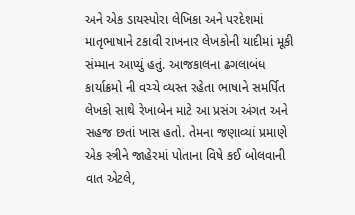અને એક ડાયસ્પોરા લેખિકા અને પરદેશમાં માતૃભાષાને ટકાવી રાખનાર લેખકોની યાદીમાં મૂકી સંમ્માન આપ્યું હતું. આજકાલના ઢગલાબંધ કાર્યાક્રમો ની વચ્ચે વ્યસ્ત રહેતા ભાષાને સમર્પિત લેખકો સાથે રેખાબેન માટે આ પ્રસંગ અંગત અને સહજ છતાં ખાસ હતો. તેમના જણાવ્યાં પ્રમાણે એક સ્ત્રીને જાહેરમાં પોતાના વિષે કઈ બોલવાની વાત એટલે,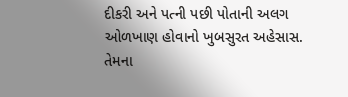દીકરી અને પત્ની પછી પોતાની અલગ ઓળખાણ હોવાનો ખુબસુરત અહેસાસ.
તેમના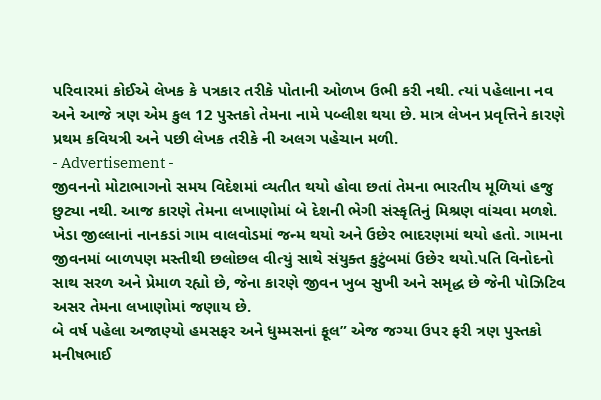પરિવારમાં કોઈએ લેખક કે પત્રકાર તરીકે પોતાની ઓળખ ઉભી કરી નથી. ત્યાં પહેલાના નવ અને આજે ત્રણ એમ કુલ 12 પુસ્તકો તેમના નામે પબ્લીશ થયા છે. માત્ર લેખન પ્રવૃત્તિને કારણે પ્રથમ કવિયત્રી અને પછી લેખક તરીકે ની અલગ પહેચાન મળી.
- Advertisement -
જીવનનો મોટાભાગનો સમય વિદેશમાં વ્યતીત થયો હોવા છતાં તેમના ભારતીય મૂળિયાં હજુ છુટ્યા નથી. આજ કારણે તેમના લખાણોમાં બે દેશની ભેગી સંસ્કૃતિનું મિશ્રણ વાંચવા મળશે.
ખેડા જીલ્લાનાં નાનકડાં ગામ વાલવોડમાં જન્મ થયો અને ઉછેર ભાદરણમાં થયો હતો. ગામના જીવનમાં બાળપણ મસ્તીથી છલોછલ વીત્યું સાથે સંયુક્ત કુટુંબમાં ઉછેર થયો.પતિ વિનોદનો સાથ સરળ અને પ્રેમાળ રહ્યો છે, જેના કારણે જીવન ખુબ સુખી અને સમૃદ્ધ છે જેની પોઝિટિવ અસર તેમના લખાણોમાં જણાય છે.
બે વર્ષ પહેલા અજાણ્યો હમસફર અને ધુમ્મસનાં ફૂલ” એજ જગ્યા ઉપર ફરી ત્રણ પુસ્તકો મનીષભાઈ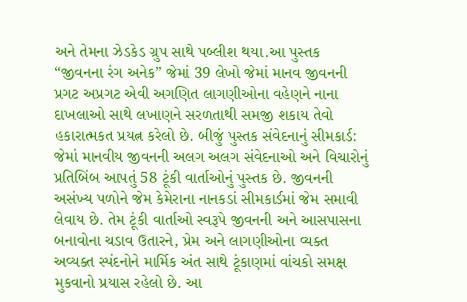અને તેમના ઝેડકેડ ગ્રુપ સાથે પબ્લીશ થયા.આ પુસ્તક “જીવનના રંગ અનેક” જેમાં 39 લેખો જેમાં માનવ જીવનની પ્રગટ અપ્રગટ એવી અગણિત લાગણીઓના વહેણને નાના દાખલાઓ સાથે લખાણને સરળતાથી સમજી શકાય તેવો હકારાત્મકત પ્રયત્ન કરેલો છે. બીજું પુસ્તક સંવેદનાનું સીમકાર્ડ: જેમાં માનવીય જીવનની અલગ અલગ સંવેદનાઓ અને વિચારોનું પ્રતિબિંબ આપતું 58 ટૂંકી વાર્તાઓનું પુસ્તક છે. જીવનની અસંખ્ય પળોને જેમ કેમેરાના નાનકડાં સીમકાર્ડમાં જેમ સમાવી લેવાય છે. તેમ ટૂંકી વાર્તાઓ સ્વરૂપે જીવનની અને આસપાસના બનાવોના ચડાવ ઉતારને, પ્રેમ અને લાગણીઓના વ્યક્ત અવ્યક્ત સ્પંદનોને માર્મિક અંત સાથે ટૂંકાણમાં વાંચકો સમક્ષ મુકવાનો પ્રયાસ રહેલો છે. આ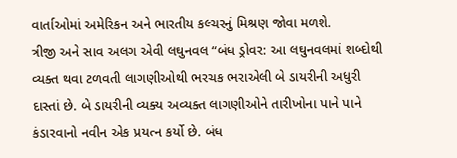વાર્તાઓમાં અમેરિકન અને ભારતીય કલ્ચરનું મિશ્રણ જોવા મળશે.
ત્રીજી અને સાવ અલગ એવી લઘુનવલ “બંધ ડ્રોવર: આ લઘુનવલમાં શબ્દોથી વ્યક્ત થવા ટળવતી લાગણીઓથી ભરચક ભરાએલી બે ડાયરીની અધુરી દાસ્તાં છે. બે ડાયરીની વ્યક્ય અવ્યક્ત લાગણીઓને તારીખોના પાને પાને કંડારવાનો નવીન એક પ્રયત્ન કર્યો છે. બંધ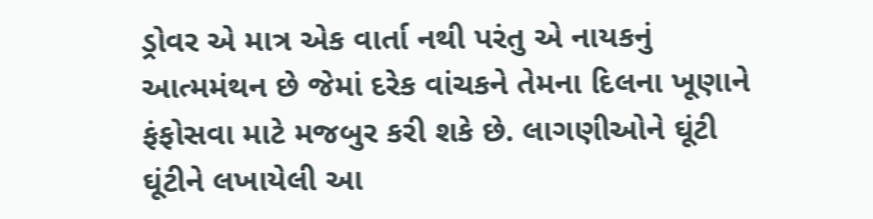ડ્રોવર એ માત્ર એક વાર્તા નથી પરંતુ એ નાયકનું આત્મમંથન છે જેમાં દરેક વાંચકને તેમના દિલના ખૂણાને ફંફોસવા માટે મજબુર કરી શકે છે. લાગણીઓને ઘૂંટી ઘૂંટીને લખાયેલી આ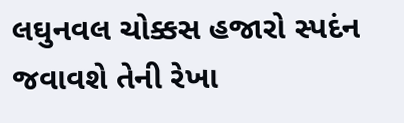લઘુનવલ ચોક્કસ હજારો સ્પદંન જવાવશે તેની રેખા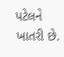પટેલને ખાતરી છે.